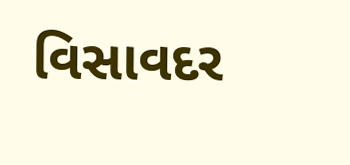વિસાવદર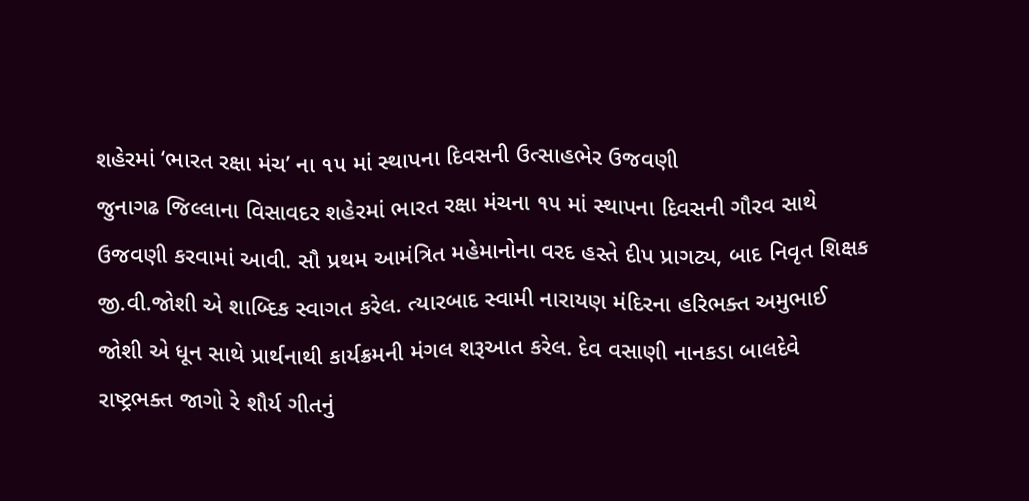શહેરમાં ‘ભારત રક્ષા મંચ’ ના ૧૫ માં સ્થાપના દિવસની ઉત્સાહભેર ઉજવણી
જુનાગઢ જિલ્લાના વિસાવદર શહેરમાં ભારત રક્ષા મંચના ૧૫ માં સ્થાપના દિવસની ગૌરવ સાથે ઉજવણી કરવામાં આવી. સૌ પ્રથમ આમંત્રિત મહેમાનોના વરદ હસ્તે દીપ પ્રાગટ્ય, બાદ નિવૃત શિક્ષક જી.વી.જોશી એ શાબ્દિક સ્વાગત કરેલ. ત્યારબાદ સ્વામી નારાયણ મંદિરના હરિભક્ત અમુભાઈ જોશી એ ધૂન સાથે પ્રાર્થનાથી કાર્યક્રમની મંગલ શરૂઆત કરેલ. દેવ વસાણી નાનકડા બાલદેવે રાષ્ટ્રભક્ત જાગો રે શૌર્ય ગીતનું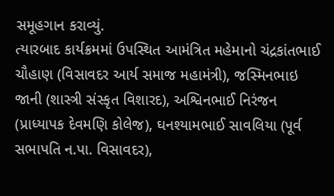સમૂહગાન કરાવ્યું.
ત્યારબાદ કાર્યક્રમમાં ઉપસ્થિત આમંત્રિત મહેમાનો ચંદ્રકાંતભાઈ ચૌહાણ (વિસાવદર આર્ય સમાજ મહામંત્રી), જસ્મિનભાઇ જાની (શાસ્ત્રી સંસ્કૃત વિશારદ), અશ્વિનભાઈ નિરંજન (પ્રાધ્યાપક દેવમણિ કોલેજ), ઘનશ્યામભાઈ સાવલિયા (પૂર્વ સભાપતિ ન.પા. વિસાવદર),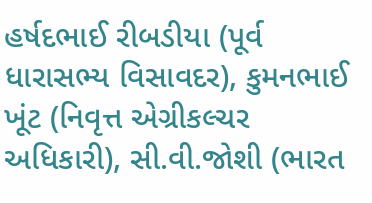હર્ષદભાઈ રીબડીયા (પૂર્વ ધારાસભ્ય વિસાવદર), કુમનભાઈ ખૂંટ (નિવૃત્ત એગ્રીકલ્ચર અધિકારી), સી.વી.જોશી (ભારત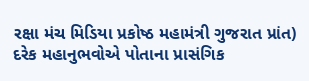રક્ષા મંચ મિડિયા પ્રકોષ્ઠ મહામંત્રી ગુજરાત પ્રાંત) દરેક મહાનુભવોએ પોતાના પ્રાસંગિક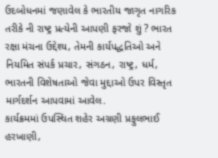ઉદબોધનમાં જણાવેલ કે ભારતીય જાગૃત નાગરિક તરીકે ની રાષ્ટ્ર પ્રત્યેની આપણી ફરજો શું ? ભારત રક્ષા મંચના ઉદ્દેશ્ય, તેમની કાર્યપદ્ધતિઓ અને નિયમિત સંપર્ક પ્રચાર, સંગઠન, રાષ્ટ્ર, ધર્મ, ભારતની વિશેષતાઓ જેવા મુદ્દાઓ ઉપર વિસ્તૃત માર્ગદર્શન આપવામાં આવેલ.
કાર્યક્રમમાં ઉપસ્થિત શહેર અગ્રણી પ્રફુલભાઈ હરખાણી,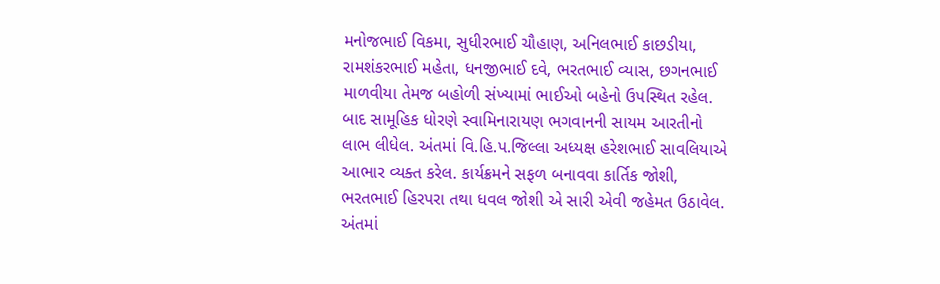મનોજભાઈ વિકમા, સુધીરભાઈ ચૌહાણ, અનિલભાઈ કાછડીયા, રામશંકરભાઈ મહેતા, ધનજીભાઈ દવે, ભરતભાઈ વ્યાસ, છગનભાઈ માળવીયા તેમજ બહોળી સંખ્યામાં ભાઈઓ બહેનો ઉપસ્થિત રહેલ. બાદ સામૂહિક ધોરણે સ્વામિનારાયણ ભગવાનની સાયમ આરતીનો લાભ લીધેલ. અંતમાં વિ.હિ.પ.જિલ્લા અધ્યક્ષ હરેશભાઈ સાવલિયાએ આભાર વ્યક્ત કરેલ. કાર્યક્રમને સફળ બનાવવા કાર્તિક જોશી, ભરતભાઈ હિરપરા તથા ધવલ જોશી એ સારી એવી જહેમત ઉઠાવેલ. અંતમાં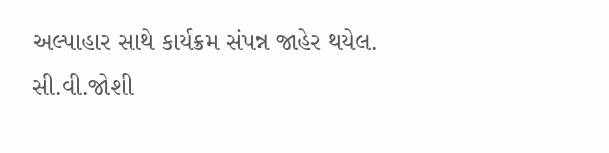અલ્પાહાર સાથે કાર્યક્રમ સંપન્ન જાહેર થયેલ.
સી.વી.જોશી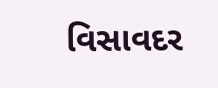વિસાવદર